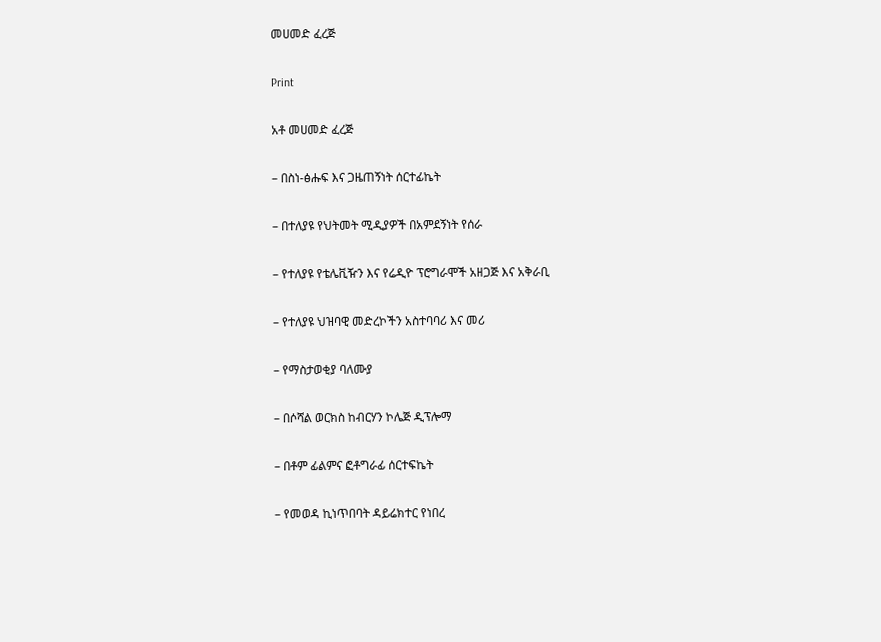መሀመድ ፈረጅ

Print

አቶ መሀመድ ፈረጅ

– በስነ-ፅሑፍ እና ጋዜጠኝነት ሰርተፊኬት

– በተለያዩ የህትመት ሚዲያዎች በአምደኝነት የሰራ

– የተለያዩ የቴሌቪዥን እና የሬዲዮ ፕሮግራሞች አዘጋጅ እና አቅራቢ

– የተለያዩ ህዝባዊ መድረኮችን አስተባባሪ እና መሪ

– የማስታወቂያ ባለሙያ

– በሶሻል ወርክስ ከብርሃን ኮሌጅ ዲፕሎማ

– በቶም ፊልምና ፎቶግራፊ ሰርተፍኬት

– የመወዳ ኪነጥበባት ዳይሬክተር የነበረ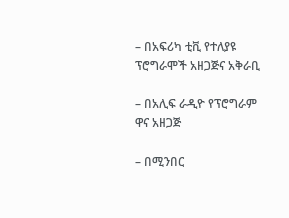– በአፍሪካ ቲቪ የተለያዩ ፕሮግራሞች አዘጋጅና አቅራቢ

– በአሊፍ ራዲዮ የፕሮግራም ዋና አዘጋጅ

– በሚንበር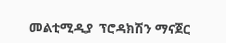መልቲሚዲያ  ፕሮዳክሽን ማናጀር